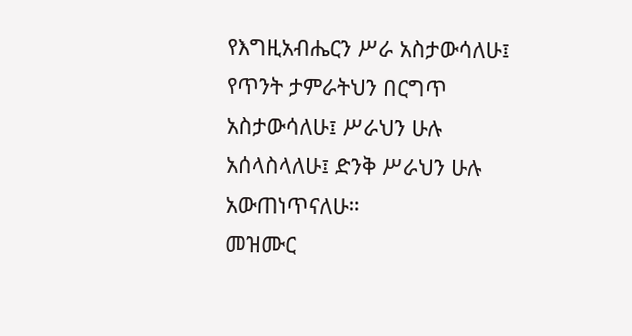የእግዚአብሔርን ሥራ አስታውሳለሁ፤ የጥንት ታምራትህን በርግጥ አስታውሳለሁ፤ ሥራህን ሁሉ አሰላስላለሁ፤ ድንቅ ሥራህን ሁሉ አውጠነጥናለሁ።
መዝሙር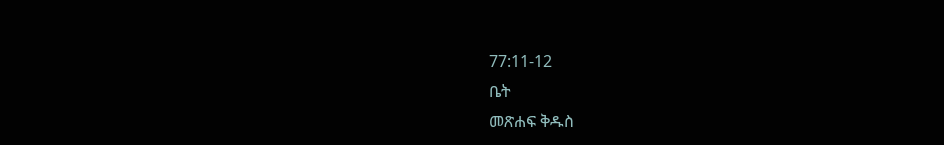77:11-12
ቤት
መጽሐፍ ቅዱስ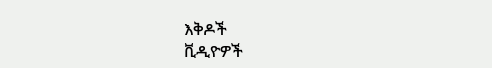እቅዶች
ቪዲዮዎች